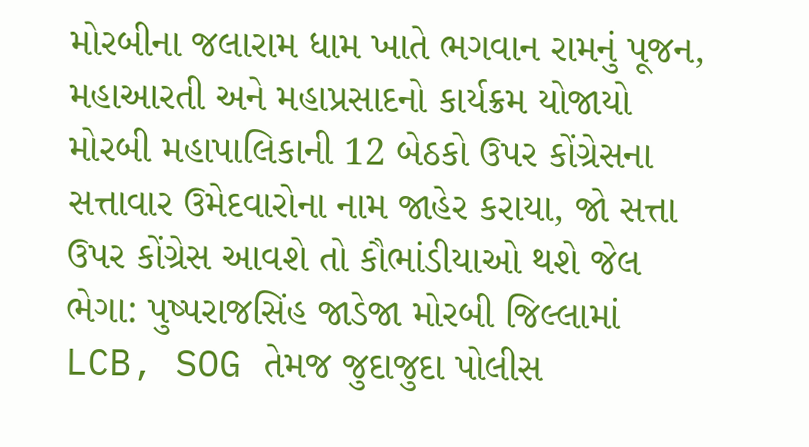મોરબીના જલારામ ધામ ખાતે ભગવાન રામનું પૂજન, મહાઆરતી અને મહાપ્રસાદનો કાર્યક્રમ યોજાયો મોરબી મહાપાલિકાની 12 બેઠકો ઉપર કોંગ્રેસના સત્તાવાર ઉમેદવારોના નામ જાહેર કરાયા, જો સત્તા ઉપર કોંગ્રેસ આવશે તો કૌભાંડીયાઓ થશે જેલ ભેગા: પુષ્પરાજસિંહ જાડેજા મોરબી જિલ્લામાં LCB, SOG તેમજ જુદાજુદા પોલીસ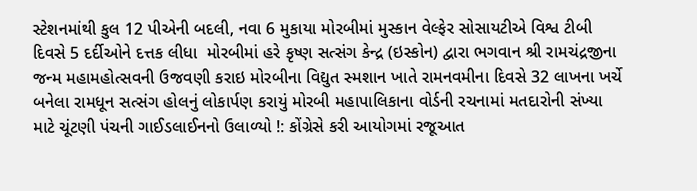સ્ટેશનમાંથી કુલ 12 પીએની બદલી, નવા 6 મુકાયા મોરબીમાં મુસ્કાન વેલ્ફેર સોસાયટીએ વિશ્વ ટીબી દિવસે 5 દર્દીઓને દત્તક લીધા  મોરબીમાં હરે કૃષ્ણ સત્સંગ કેન્દ્ર (ઇસ્કોન) દ્વારા ભગવાન શ્રી રામચંદ્રજીના જન્મ મહામહોત્સવની ઉજવણી કરાઇ મોરબીના વિદ્યુત સ્મશાન ખાતે રામનવમીના દિવસે 32 લાખના ખર્ચે બનેલા રામધૂન સત્સંગ હોલનું લોકાર્પણ કરાયું મોરબી મહાપાલિકાના વોર્ડની રચનામાં મતદારોની સંખ્યા માટે ચૂંટણી પંચની ગાઈડલાઈનનો ઉલાળ્યો !: કોંગ્રેસે કરી આયોગમાં રજૂઆત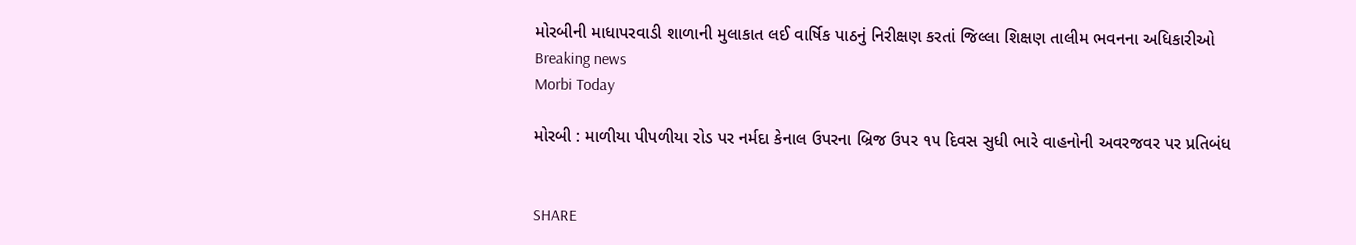મોરબીની માધાપરવાડી શાળાની મુલાકાત લઈ વાર્ષિક પાઠનું નિરીક્ષણ કરતાં જિલ્લા શિક્ષણ તાલીમ ભવનના અધિકારીઓ
Breaking news
Morbi Today

મોરબી : માળીયા પીપળીયા રોડ પર નર્મદા કેનાલ ઉપરના બ્રિજ ઉપર ૧૫ દિવસ સુધી ભારે વાહનોની અવરજવર પર પ્રતિબંધ


SHARE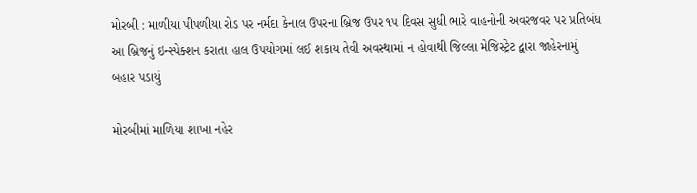મોરબી : માળીયા પીપળીયા રોડ પર નર્મદા કેનાલ ઉપરના બ્રિજ ઉપર ૧૫ દિવસ સુધી ભારે વાહનોની અવરજવર પર પ્રતિબંધ
આ બ્રિજનું ઇન્સ્પેક્શન કરાતા હાલ ઉપયોગમાં લઈ શકાય તેવી અવસ્થામાં ન હોવાથી જિલ્લા મેજિસ્ટ્રેટ દ્વારા જાહેરનામું બહાર પડાયું

મોરબીમાં માળિયા શાખા નહેર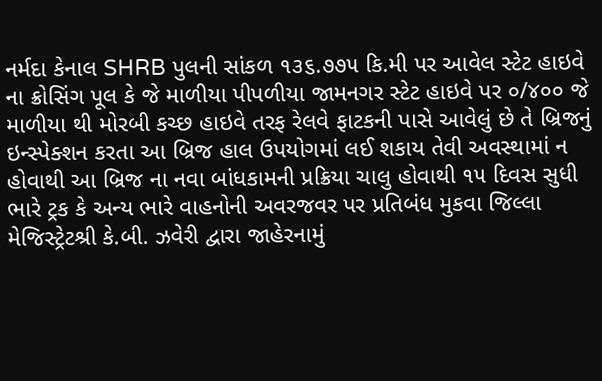નર્મદા કેનાલ SHRB પુલની સાંકળ ૧૩૬.૭૭૫ કિ.મી પર આવેલ સ્ટેટ હાઇવે ના ક્રોસિંગ પૂલ કે જે માળીયા પીપળીયા જામનગર સ્ટેટ હાઇવે પર ૦/૪૦૦ જે માળીયા થી મોરબી કચ્છ હાઇવે તરફ રેલવે ફાટકની પાસે આવેલું છે તે બ્રિજનું ઇન્સ્પેક્શન કરતા આ બ્રિજ હાલ ઉપયોગમાં લઈ શકાય તેવી અવસ્થામાં ન હોવાથી આ બ્રિજ ના નવા બાંધકામની પ્રક્રિયા ચાલુ હોવાથી ૧૫ દિવસ સુધી ભારે ટ્રક કે અન્ય ભારે વાહનોની અવરજવર પર પ્રતિબંધ મુકવા જિલ્લા મેજિસ્ટ્રેટશ્રી કે.બી. ઝવેરી દ્વારા જાહેરનામું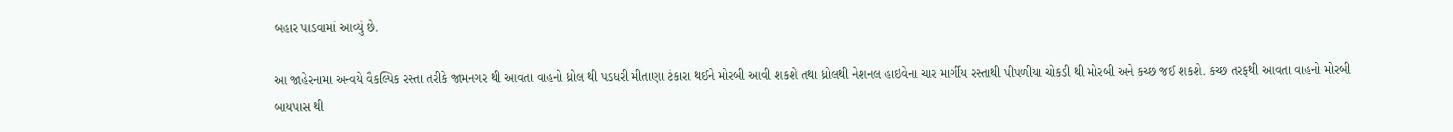બહાર પાડવામાં આવ્યું છે.

આ જાહેરનામા અન્વયે વૈકલ્પિક રસ્તા તરીકે જામનગર થી આવતા વાહનો ધ્રોલ થી પડધરી મીતાણા ટંકારા થઈને મોરબી આવી શકશે તથા ધ્રોલથી નેશનલ હાઇવેના ચાર માર્ગીય રસ્તાથી પીપળીયા ચોકડી થી મોરબી અને કચ્છ જઈ શકશે. કચ્છ તરફથી આવતા વાહનો મોરબી બાયપાસ થી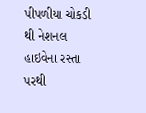પીપળીયા ચોકડી થી નેશનલ હાઇવેના રસ્તા પરથી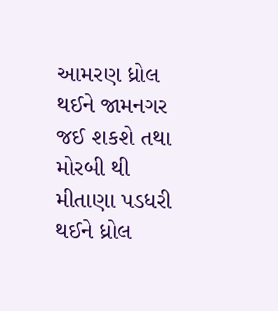આમરણ ધ્રોલ થઈને જામનગર જઈ શકશે તથા મોરબી થી મીતાણા પડધરી થઈને ધ્રોલ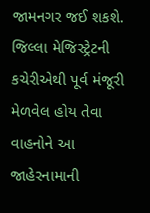જામનગર જઈ શકશે. જિલ્લા મેજિસ્ટ્રેટની કચેરીએથી પૂર્વ મંજૂરી મેળવેલ હોય તેવા વાહનોને આ જાહેરનામાની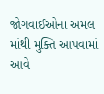જોગવાઈઓના અમલ માંથી મુક્તિ આપવામાં આવે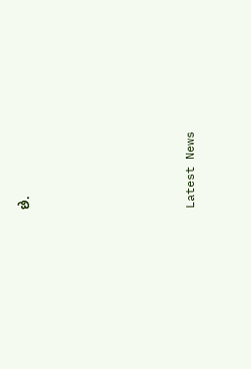છે.






Latest News